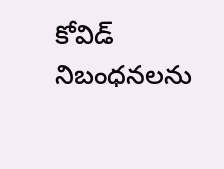కోవిడ్ నిబంధనలను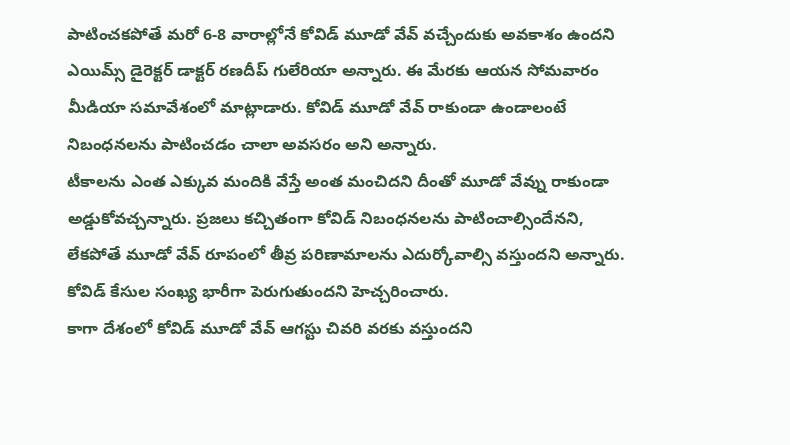పాటించకపోతే మరో 6-8 వారాల్లోనే కోవిడ్ మూడో వేవ్ వచ్చేందుకు అవకాశం ఉందని ఎయిమ్స్ డైరెక్టర్ డాక్టర్ రణదీప్ గులేరియా అన్నారు. ఈ మేరకు ఆయన సోమవారం మీడియా సమావేశంలో మాట్లాడారు. కోవిడ్ మూడో వేవ్ రాకుండా ఉండాలంటే నిబంధనలను పాటించడం చాలా అవసరం అని అన్నారు.
టీకాలను ఎంత ఎక్కువ మందికి వేస్తే అంత మంచిదని దీంతో మూడో వేవ్ను రాకుండా అడ్డుకోవచ్చన్నారు. ప్రజలు కచ్చితంగా కోవిడ్ నిబంధనలను పాటించాల్సిందేనని, లేకపోతే మూడో వేవ్ రూపంలో తీవ్ర పరిణామాలను ఎదుర్కోవాల్సి వస్తుందని అన్నారు. కోవిడ్ కేసుల సంఖ్య భారీగా పెరుగుతుందని హెచ్చరించారు.
కాగా దేశంలో కోవిడ్ మూడో వేవ్ ఆగస్టు చివరి వరకు వస్తుందని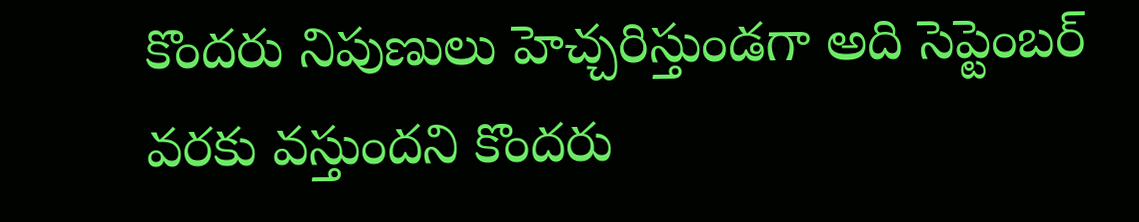కొందరు నిపుణులు హెచ్చరిస్తుండగా అది సెప్టెంబర్ వరకు వస్తుందని కొందరు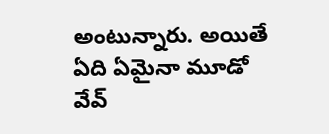అంటున్నారు. అయితే ఏది ఏమైనా మూడో వేవ్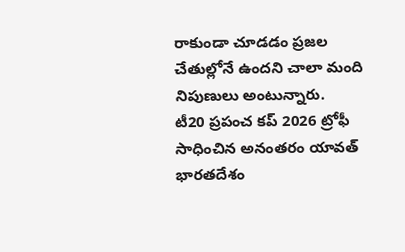రాకుండా చూడడం ప్రజల చేతుల్లోనే ఉందని చాలా మంది నిపుణులు అంటున్నారు.
టీ20 ప్రపంచ కప్ 2026 ట్రోఫీ సాధించిన అనంతరం యావత్ భారతదేశం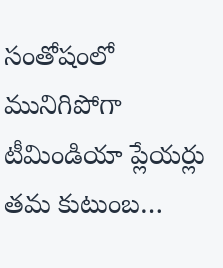సంతోషంలో మునిగిపోగా టీమిండియా ప్లేయర్లు తమ కుటుంబ…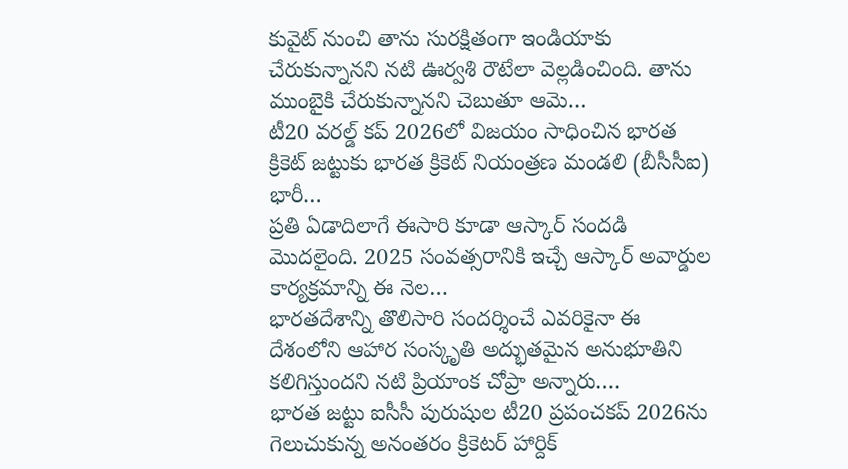కువైట్ నుంచి తాను సురక్షితంగా ఇండియాకు చేరుకున్నానని నటి ఊర్వశి రౌటేలా వెల్లడించింది. తాను ముంబైకి చేరుకున్నానని చెబుతూ ఆమె…
టీ20 వరల్డ్ కప్ 2026లో విజయం సాధించిన భారత క్రికెట్ జట్టుకు భారత క్రికెట్ నియంత్రణ మండలి (బీసీసీఐ) భారీ…
ప్రతి ఏడాదిలాగే ఈసారి కూడా ఆస్కార్ సందడి మొదలైంది. 2025 సంవత్సరానికి ఇచ్చే ఆస్కార్ అవార్డుల కార్యక్రమాన్ని ఈ నెల…
భారతదేశాన్ని తొలిసారి సందర్శించే ఎవరికైనా ఈ దేశంలోని ఆహార సంస్కృతి అద్భుతమైన అనుభూతిని కలిగిస్తుందని నటి ప్రియాంక చోప్రా అన్నారు.…
భారత జట్టు ఐసీసీ పురుషుల టీ20 ప్రపంచకప్ 2026ను గెలుచుకున్న అనంతరం క్రికెటర్ హార్దిక్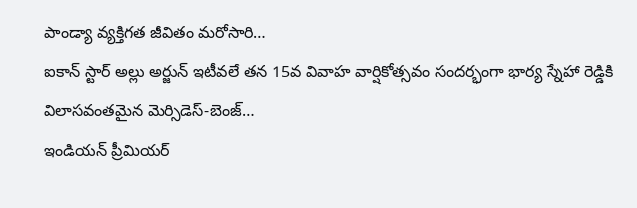పాండ్యా వ్యక్తిగత జీవితం మరోసారి…
ఐకాన్ స్టార్ అల్లు అర్జున్ ఇటీవలే తన 15వ వివాహ వార్షికోత్సవం సందర్భంగా భార్య స్నేహా రెడ్డికి విలాసవంతమైన మెర్సిడెస్-బెంజ్…
ఇండియన్ ప్రీమియర్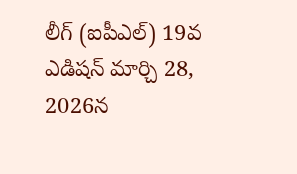లీగ్ (ఐపీఎల్) 19వ ఎడిషన్ మార్చి 28, 2026న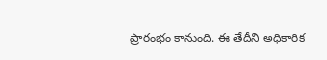ప్రారంభం కానుంది. ఈ తేదీని అధికారిక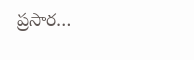ప్రసార…